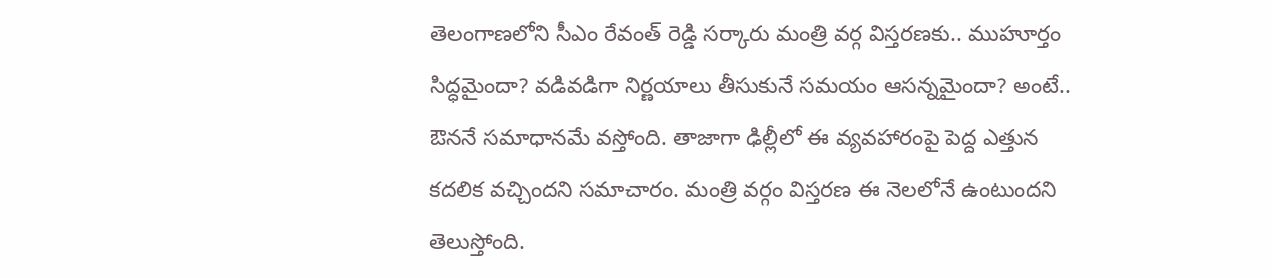తెలంగాణలోని సీఎం రేవంత్ రెడ్డి సర్కారు మంత్రి వర్గ విస్తరణకు.. ముహూర్తం సిద్ధమైందా? వడివడిగా నిర్ణయాలు తీసుకునే సమయం ఆసన్నమైందా? అంటే.. ఔననే సమాధానమే వస్తోంది. తాజాగా ఢిల్లీలో ఈ వ్యవహారంపై పెద్ద ఎత్తున కదలిక వచ్చిందని సమాచారం. మంత్రి వర్గం విస్తరణ ఈ నెలలోనే ఉంటుందని తెలుస్తోంది.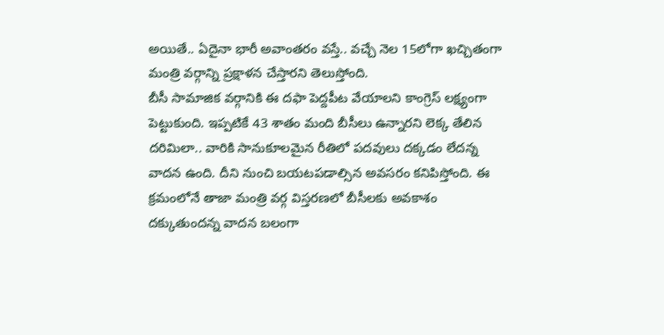అయితే.. ఏదైనా భారీ అవాంతరం వస్తే.. వచ్చే నెల 15లోగా ఖచ్చితంగా మంత్రి వర్గాన్ని ప్రక్షాళన చేస్తారని తెలుస్తోంది.
బీసీ సామాజిక వర్గానికి ఈ దఫా పెద్దపీట వేయాలని కాంగ్రెస్ లక్ష్యంగా పెట్టుకుంది. ఇప్పటికే 43 శాతం మంది బీసీలు ఉన్నారని లెక్క తేలిన దరిమిలా.. వారికి సానుకూలమైన రీతిలో పదవులు దక్కడం లేదన్న వాదన ఉంది. దీని నుంచి బయటపడాల్సిన అవసరం కనిపిస్తోంది. ఈ క్రమంలోనే తాజా మంత్రి వర్గ విస్తరణలో బీసీలకు అవకాశం దక్కుతుందన్న వాదన బలంగా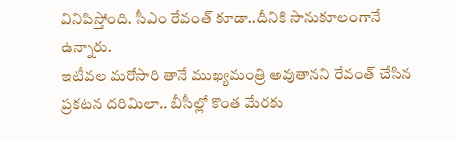వినిపిస్తోంది. సీఎం రేవంత్ కూడా..దీనికి సానుకూలంగానే ఉన్నారు.
ఇటీవల మరోసారి తానే ముఖ్యమంత్రి అవుతానని రేవంత్ చేసిన ప్రకటన దరిమిలా.. బీసీల్లో కొంత మేరకు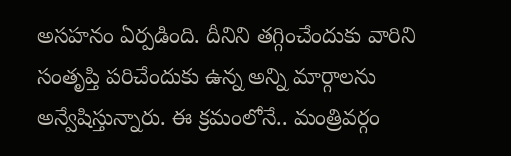అసహనం ఏర్పడింది. దీనిని తగ్గించేందుకు వారిని సంతృప్తి పరిచేందుకు ఉన్న అన్ని మార్గాలను అన్వేషిస్తున్నారు. ఈ క్రమంలోనే.. మంత్రివర్గం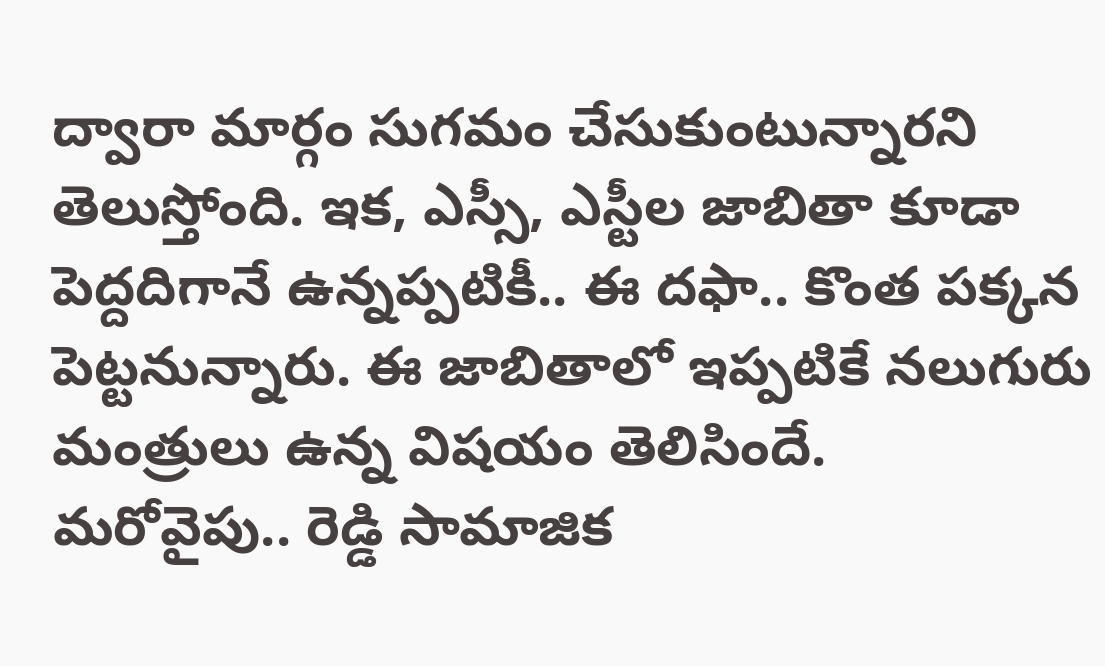ద్వారా మార్గం సుగమం చేసుకుంటున్నారని తెలుస్తోంది. ఇక, ఎస్సీ, ఎస్టీల జాబితా కూడా పెద్దదిగానే ఉన్నప్పటికీ.. ఈ దఫా.. కొంత పక్కన పెట్టనున్నారు. ఈ జాబితాలో ఇప్పటికే నలుగురు మంత్రులు ఉన్న విషయం తెలిసిందే.
మరోవైపు.. రెడ్డి సామాజిక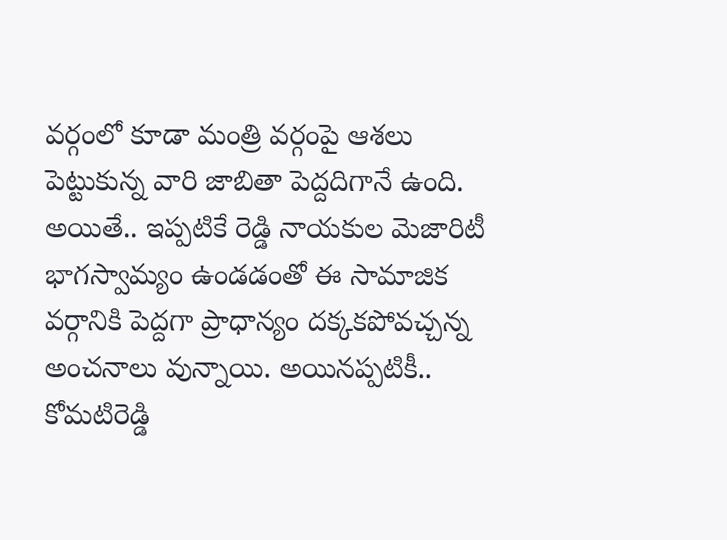వర్గంలో కూడా మంత్రి వర్గంపై ఆశలు పెట్టుకున్న వారి జాబితా పెద్దదిగానే ఉంది. అయితే.. ఇప్పటికే రెడ్డి నాయకుల మెజారిటీ భాగస్వామ్యం ఉండడంతో ఈ సామాజిక వర్గానికి పెద్దగా ప్రాధాన్యం దక్కకపోవచ్చన్న అంచనాలు వున్నాయి. అయినప్పటికీ.. కోమటిరెడ్డి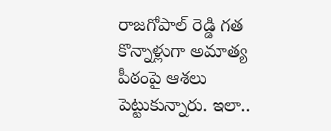రాజగోపాల్ రెడ్డి గత కొన్నాళ్లుగా అమాత్య పీఠంపై ఆశలు పెట్టుకున్నారు. ఇలా..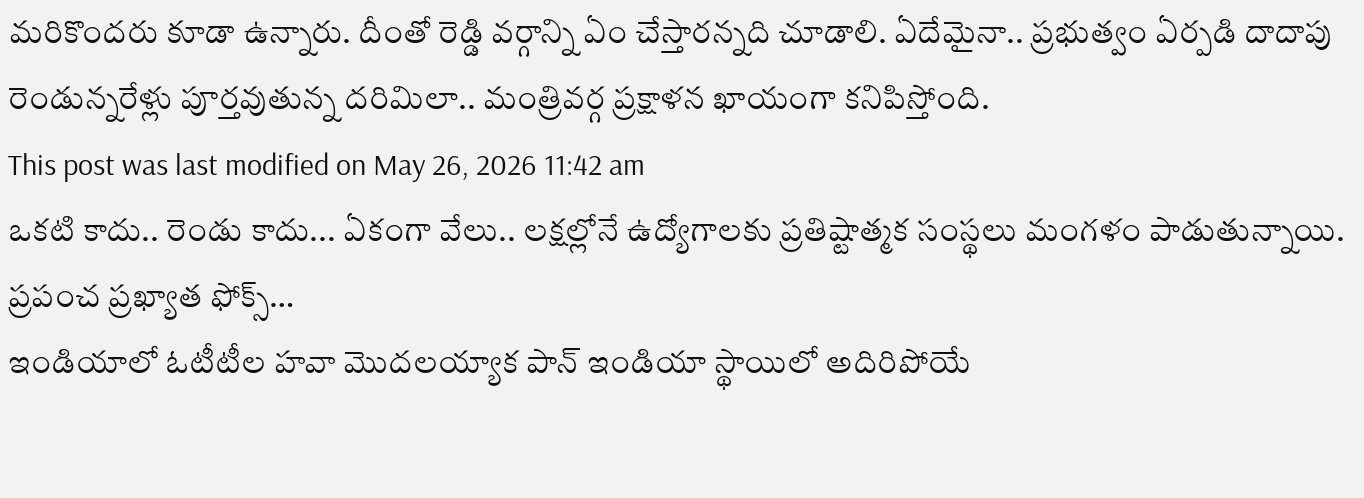మరికొందరు కూడా ఉన్నారు. దీంతో రెడ్డి వర్గాన్ని ఏం చేస్తారన్నది చూడాలి. ఏదేమైనా.. ప్రభుత్వం ఏర్పడి దాదాపు రెండున్నరేళ్లు పూర్తవుతున్న దరిమిలా.. మంత్రివర్గ ప్రక్షాళన ఖాయంగా కనిపిస్తోంది.
This post was last modified on May 26, 2026 11:42 am
ఒకటి కాదు.. రెండు కాదు... ఏకంగా వేలు.. లక్షల్లోనే ఉద్యోగాలకు ప్రతిష్టాత్మక సంస్థలు మంగళం పాడుతున్నాయి. ప్రపంచ ప్రఖ్యాత ఫోక్స్…
ఇండియాలో ఓటీటీల హవా మొదలయ్యాక పాన్ ఇండియా స్థాయిలో అదిరిపోయే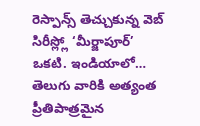రెస్పాన్స్ తెచ్చుకున్న వెబ్ సిరీస్ల్లో ‘మీర్జాపూర్’ ఒకటి. ఇండియాలో…
తెలుగు వారికి అత్యంత ప్రీతిపాత్రమైన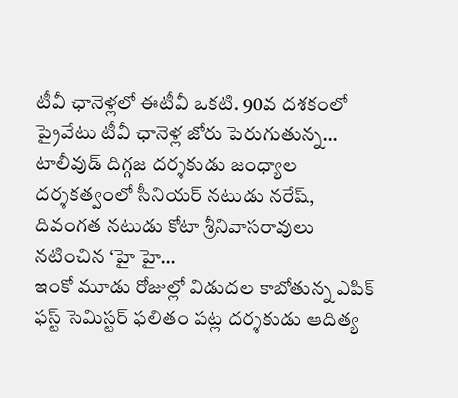టీవీ ఛానెళ్లలో ఈటీవీ ఒకటి. 90వ దశకంలో ప్రైవేటు టీవీ ఛానెళ్ల జోరు పెరుగుతున్న…
టాలీవుడ్ దిగ్గజ దర్శకుడు జంధ్యాల దర్శకత్వంలో సీనియర్ నటుడు నరేష్, దివంగత నటుడు కోటా శ్రీనివాసరావులు నటించిన ‘హై హై…
ఇంకో మూడు రోజుల్లో విడుదల కాబోతున్న ఎపిక్ ఫస్ట్ సెమిస్టర్ ఫలితం పట్ల దర్శకుడు ఆదిత్య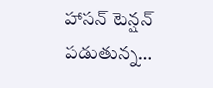హాసన్ టెన్షన్ పడుతున్న…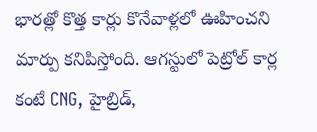భారత్లో కొత్త కార్లు కొనేవాళ్లలో ఊహించని మార్పు కనిపిస్తోంది. ఆగస్టులో పెట్రోల్ కార్ల కంటే CNG, హైబ్రిడ్,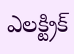ఎలక్ట్రిక్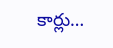కార్లు…